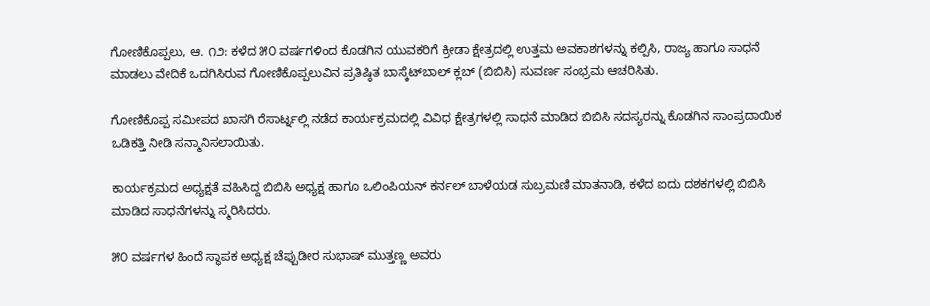ಗೋಣಿಕೊಪ್ಪಲು, ಆ. ೧೨: ಕಳೆದ ೫೦ ವರ್ಷಗಳಿಂದ ಕೊಡಗಿನ ಯುವಕರಿಗೆ ಕ್ರೀಡಾ ಕ್ಷೇತ್ರದಲ್ಲಿ ಉತ್ತಮ ಅವಕಾಶಗಳನ್ನು ಕಲ್ಪಿಸಿ, ರಾಜ್ಯ ಹಾಗೂ ಸಾಧನೆ ಮಾಡಲು ವೇದಿಕೆ ಒದಗಿಸಿರುವ ಗೋಣಿಕೊಪ್ಪಲುವಿನ ಪ್ರತಿಷ್ಠಿತ ಬಾಸ್ಕೆಟ್‌ಬಾಲ್ ಕ್ಲಬ್ (ಬಿಬಿಸಿ) ಸುವರ್ಣ ಸಂಭ್ರಮ ಆಚರಿಸಿತು.

ಗೋಣಿಕೊಪ್ಪ ಸಮೀಪದ ಖಾಸಗಿ ರೆಸಾರ್ಟ್ನಲ್ಲಿ ನಡೆದ ಕಾರ್ಯಕ್ರಮದಲ್ಲಿ ವಿವಿಧ ಕ್ಷೇತ್ರಗಳಲ್ಲಿ ಸಾಧನೆ ಮಾಡಿದ ಬಿಬಿಸಿ ಸದಸ್ಯರನ್ನು ಕೊಡಗಿನ ಸಾಂಪ್ರದಾಯಿಕ ಒಡಿಕತ್ತಿ ನೀಡಿ ಸನ್ಮಾನಿಸಲಾಯಿತು.

ಕಾರ್ಯಕ್ರಮದ ಅಧ್ಯಕ್ಷತೆ ವಹಿಸಿದ್ದ ಬಿಬಿಸಿ ಅಧ್ಯಕ್ಷ ಹಾಗೂ ಒಲಿಂಪಿಯನ್ ಕರ್ನಲ್ ಬಾಳೆಯಡ ಸುಬ್ರಮಣಿ ಮಾತನಾಡಿ, ಕಳೆದ ಐದು ದಶಕಗಳಲ್ಲಿ ಬಿಬಿಸಿ ಮಾಡಿದ ಸಾಧನೆಗಳನ್ನು ಸ್ಮರಿಸಿದರು.

೫೦ ವರ್ಷಗಳ ಹಿಂದೆ ಸ್ಥಾಪಕ ಅಧ್ಯಕ್ಷ ಚೆಪ್ಪುಡೀರ ಸುಭಾಷ್ ಮುತ್ತಣ್ಣ ಅವರು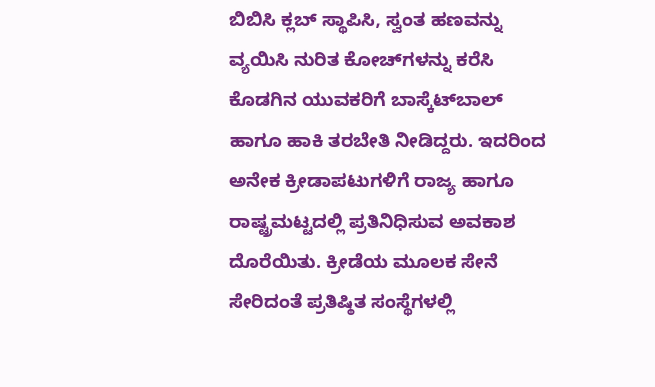ಬಿಬಿಸಿ ಕ್ಲಬ್ ಸ್ಥಾಪಿಸಿ, ಸ್ವಂತ ಹಣವನ್ನು ವ್ಯಯಿಸಿ ನುರಿತ ಕೋಚ್‌ಗಳನ್ನು ಕರೆಸಿ ಕೊಡಗಿನ ಯುವಕರಿಗೆ ಬಾಸ್ಕೆಟ್‌ಬಾಲ್ ಹಾಗೂ ಹಾಕಿ ತರಬೇತಿ ನೀಡಿದ್ದರು. ಇದರಿಂದ ಅನೇಕ ಕ್ರೀಡಾಪಟುಗಳಿಗೆ ರಾಜ್ಯ ಹಾಗೂ ರಾಷ್ಟ್ರಮಟ್ಟದಲ್ಲಿ ಪ್ರತಿನಿಧಿಸುವ ಅವಕಾಶ ದೊರೆಯಿತು. ಕ್ರೀಡೆಯ ಮೂಲಕ ಸೇನೆ ಸೇರಿದಂತೆ ಪ್ರತಿಷ್ಠಿತ ಸಂಸ್ಥೆಗಳಲ್ಲಿ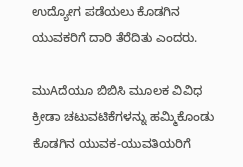ಉದ್ಯೋಗ ಪಡೆಯಲು ಕೊಡಗಿನ ಯುವಕರಿಗೆ ದಾರಿ ತೆರೆದಿತು ಎಂದರು.

ಮುAದೆಯೂ ಬಿಬಿಸಿ ಮೂಲಕ ವಿವಿಧ ಕ್ರೀಡಾ ಚಟುವಟಿಕೆಗಳನ್ನು ಹಮ್ಮಿಕೊಂಡು ಕೊಡಗಿನ ಯುವಕ-ಯುವತಿಯರಿಗೆ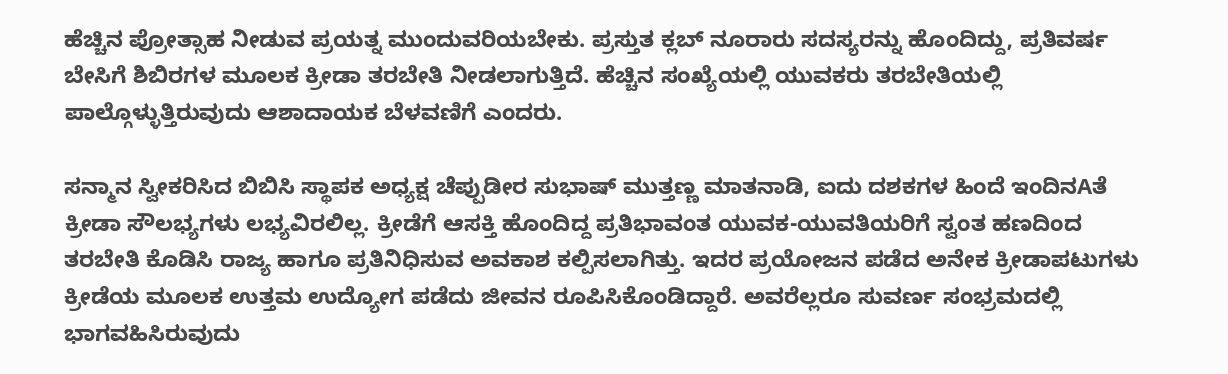ಹೆಚ್ಚಿನ ಪ್ರೋತ್ಸಾಹ ನೀಡುವ ಪ್ರಯತ್ನ ಮುಂದುವರಿಯಬೇಕು. ಪ್ರಸ್ತುತ ಕ್ಲಬ್ ನೂರಾರು ಸದಸ್ಯರನ್ನು ಹೊಂದಿದ್ದು, ಪ್ರತಿವರ್ಷ ಬೇಸಿಗೆ ಶಿಬಿರಗಳ ಮೂಲಕ ಕ್ರೀಡಾ ತರಬೇತಿ ನೀಡಲಾಗುತ್ತಿದೆ. ಹೆಚ್ಚಿನ ಸಂಖ್ಯೆಯಲ್ಲಿ ಯುವಕರು ತರಬೇತಿಯಲ್ಲಿ ಪಾಲ್ಗೊಳ್ಳುತ್ತಿರುವುದು ಆಶಾದಾಯಕ ಬೆಳವಣಿಗೆ ಎಂದರು.

ಸನ್ಮಾನ ಸ್ವೀಕರಿಸಿದ ಬಿಬಿಸಿ ಸ್ಥಾಪಕ ಅಧ್ಯಕ್ಷ ಚೆಪ್ಪುಡೀರ ಸುಭಾಷ್ ಮುತ್ತಣ್ಣ ಮಾತನಾಡಿ, ಐದು ದಶಕಗಳ ಹಿಂದೆ ಇಂದಿನAತೆ ಕ್ರೀಡಾ ಸೌಲಭ್ಯಗಳು ಲಭ್ಯವಿರಲಿಲ್ಲ. ಕ್ರೀಡೆಗೆ ಆಸಕ್ತಿ ಹೊಂದಿದ್ದ ಪ್ರತಿಭಾವಂತ ಯುವಕ-ಯುವತಿಯರಿಗೆ ಸ್ವಂತ ಹಣದಿಂದ ತರಬೇತಿ ಕೊಡಿಸಿ ರಾಜ್ಯ ಹಾಗೂ ಪ್ರತಿನಿಧಿಸುವ ಅವಕಾಶ ಕಲ್ಪಿಸಲಾಗಿತ್ತು. ಇದರ ಪ್ರಯೋಜನ ಪಡೆದ ಅನೇಕ ಕ್ರೀಡಾಪಟುಗಳು ಕ್ರೀಡೆಯ ಮೂಲಕ ಉತ್ತಮ ಉದ್ಯೋಗ ಪಡೆದು ಜೀವನ ರೂಪಿಸಿಕೊಂಡಿದ್ದಾರೆ. ಅವರೆಲ್ಲರೂ ಸುವರ್ಣ ಸಂಭ್ರಮದಲ್ಲಿ ಭಾಗವಹಿಸಿರುವುದು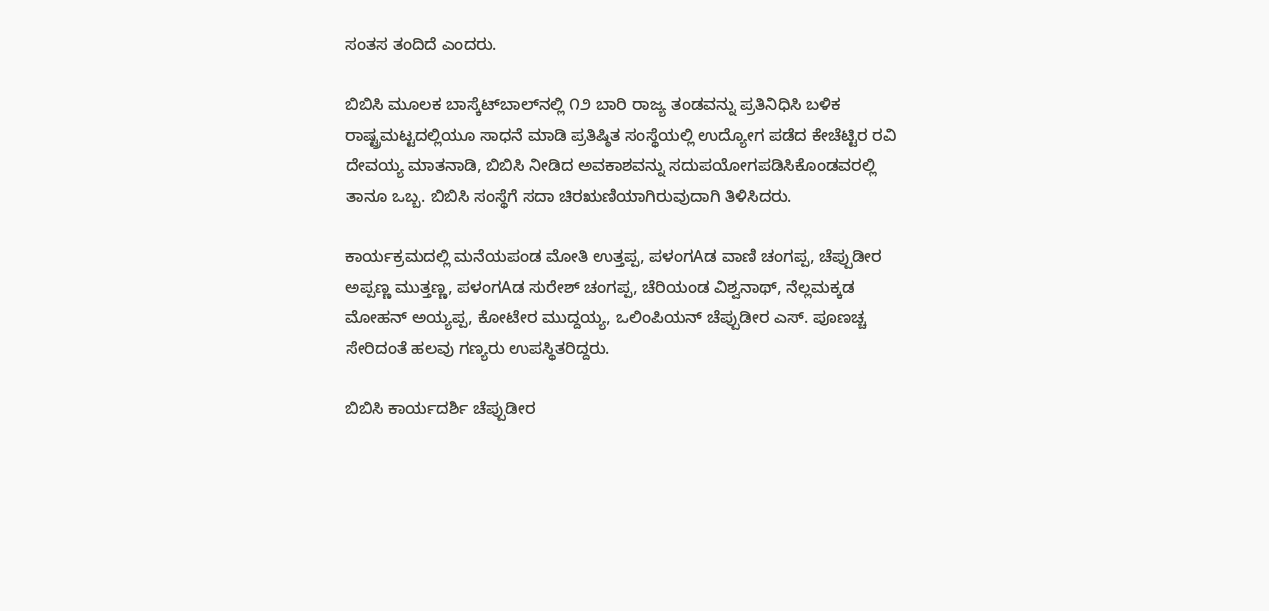ಸಂತಸ ತಂದಿದೆ ಎಂದರು.

ಬಿಬಿಸಿ ಮೂಲಕ ಬಾಸ್ಕೆಟ್‌ಬಾಲ್‌ನಲ್ಲಿ ೧೨ ಬಾರಿ ರಾಜ್ಯ ತಂಡವನ್ನು ಪ್ರತಿನಿಧಿಸಿ ಬಳಿಕ ರಾಷ್ಟ್ರಮಟ್ಟದಲ್ಲಿಯೂ ಸಾಧನೆ ಮಾಡಿ ಪ್ರತಿಷ್ಠಿತ ಸಂಸ್ಥೆಯಲ್ಲಿ ಉದ್ಯೋಗ ಪಡೆದ ಕೇಚೆಟ್ಟಿರ ರವಿ ದೇವಯ್ಯ ಮಾತನಾಡಿ, ಬಿಬಿಸಿ ನೀಡಿದ ಅವಕಾಶವನ್ನು ಸದುಪಯೋಗಪಡಿಸಿಕೊಂಡವರಲ್ಲಿ ತಾನೂ ಒಬ್ಬ. ಬಿಬಿಸಿ ಸಂಸ್ಥೆಗೆ ಸದಾ ಚಿರಋಣಿಯಾಗಿರುವುದಾಗಿ ತಿಳಿಸಿದರು.

ಕಾರ್ಯಕ್ರಮದಲ್ಲಿ ಮನೆಯಪಂಡ ಮೋತಿ ಉತ್ತಪ್ಪ, ಪಳಂಗAಡ ವಾಣಿ ಚಂಗಪ್ಪ, ಚೆಪ್ಪುಡೀರ ಅಪ್ಪಣ್ಣ ಮುತ್ತಣ್ಣ, ಪಳಂಗAಡ ಸುರೇಶ್ ಚಂಗಪ್ಪ, ಚೆರಿಯಂಡ ವಿಶ್ವನಾಥ್, ನೆಲ್ಲಮಕ್ಕಡ ಮೋಹನ್ ಅಯ್ಯಪ್ಪ, ಕೋಟೇರ ಮುದ್ದಯ್ಯ, ಒಲಿಂಪಿಯನ್ ಚೆಪ್ಪುಡೀರ ಎಸ್. ಪೂಣಚ್ಚ ಸೇರಿದಂತೆ ಹಲವು ಗಣ್ಯರು ಉಪಸ್ಥಿತರಿದ್ದರು.

ಬಿಬಿಸಿ ಕಾರ್ಯದರ್ಶಿ ಚೆಪ್ಪುಡೀರ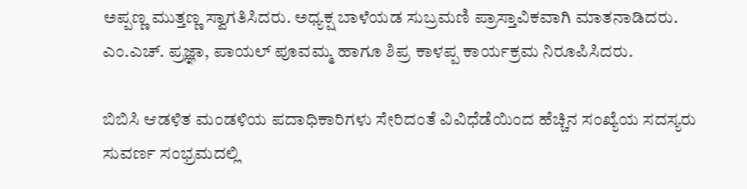ಅಪ್ಪಣ್ಣ ಮುತ್ತಣ್ಣ ಸ್ವಾಗತಿಸಿದರು. ಅಧ್ಯಕ್ಷ ಬಾಳೆಯಡ ಸುಬ್ರಮಣಿ ಪ್ರಾಸ್ತಾವಿಕವಾಗಿ ಮಾತನಾಡಿದರು. ಎಂ.ಎಚ್. ಪ್ರಜ್ಞಾ, ಪಾಯಲ್ ಪೂವಮ್ಮ ಹಾಗೂ ಶಿಪ್ರ ಕಾಳಪ್ಪ ಕಾರ್ಯಕ್ರಮ ನಿರೂಪಿಸಿದರು.

ಬಿಬಿಸಿ ಆಡಳಿತ ಮಂಡಳಿಯ ಪದಾಧಿಕಾರಿಗಳು ಸೇರಿದಂತೆ ವಿವಿಧೆಡೆಯಿಂದ ಹೆಚ್ಚಿನ ಸಂಖ್ಯೆಯ ಸದಸ್ಯರು ಸುವರ್ಣ ಸಂಭ್ರಮದಲ್ಲಿ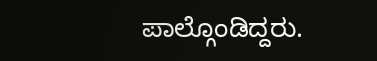ಪಾಲ್ಗೊಂಡಿದ್ದರು.